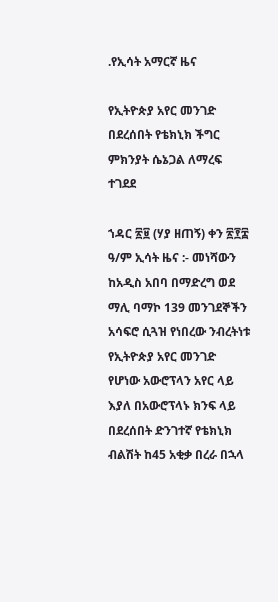.የኢሳት አማርኛ ዜና

የኢትዮጵያ አየር መንገድ በደረሰበት የቴክኒክ ችግር ምክንያት ሴኔጋል ለማረፍ ተገደደ

ኀዳር ፳፱ (ሃያ ዘጠኝ) ቀን ፳፻፰ ዓ/ም ኢሳት ዜና :- መነሻውን ከአዲስ አበባ በማድረግ ወደ ማሊ ባማኮ 139 መንገደኞችን አሳፍሮ ሲጓዝ የነበረው ንብረትነቱ የኢትዮጵያ አየር መንገድ የሆነው አውሮፕላን አየር ላይ እያለ በአውሮፕላኑ ክንፍ ላይ በደረሰበት ድንገተኛ የቴክኒክ ብልሽት ከ45 አቂቃ በረራ በኋላ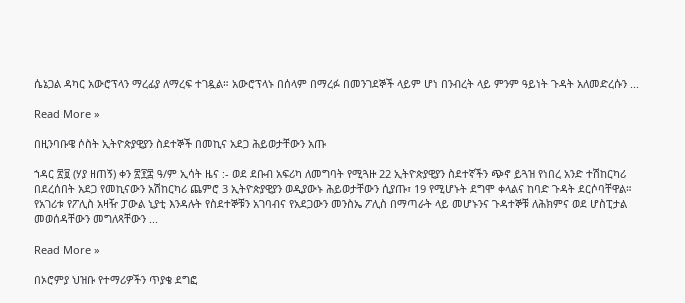ሴኔጋል ዳካር አውሮፕላን ማረፊያ ለማረፍ ተገዷል። አውሮፕላኑ በሰላም በማረፉ በመንገደኞች ላይም ሆነ በንብረት ላይ ምንም ዓይነት ጉዳት አለመድረሱን ...

Read More »

በዚንባቡዌ ሶስት ኢትዮጵያዊያን ስደተኞች በመኪና አደጋ ሕይወታቸውን አጡ

ኀዳር ፳፱ (ሃያ ዘጠኝ) ቀን ፳፻፰ ዓ/ም ኢሳት ዜና :- ወደ ደቡብ አፍሪካ ለመግባት የሚጓዙ 22 ኢትዮጵያዊያን ስደተኛችን ጭኖ ይጓዝ የነበረ አንድ ተሽከርካሪ በደረሰበት አደጋ የመኪናውን አሽከርካሪ ጨምሮ 3 ኢትዮጵያዊያን ወዲያውኑ ሕይወታቸውን ሲያጡ፣ 19 የሚሆኑት ደግሞ ቀላልና ከባድ ጉዳት ደርሶባቸዋል። የአገሪቱ የፖሊስ አዛዥ ፓውል ኒያቲ እንዳሉት የስደተኞቹን አገባብና የአደጋውን መንስኤ ፖሊስ በማጣራት ላይ መሆኑንና ጉዳተኞቹ ለሕክምና ወደ ሆስፒታል መወሰዳቸውን መግለጻቸውን ...

Read More »

በኦሮምያ ህዝቡ የተማሪዎችን ጥያቄ ደግፎ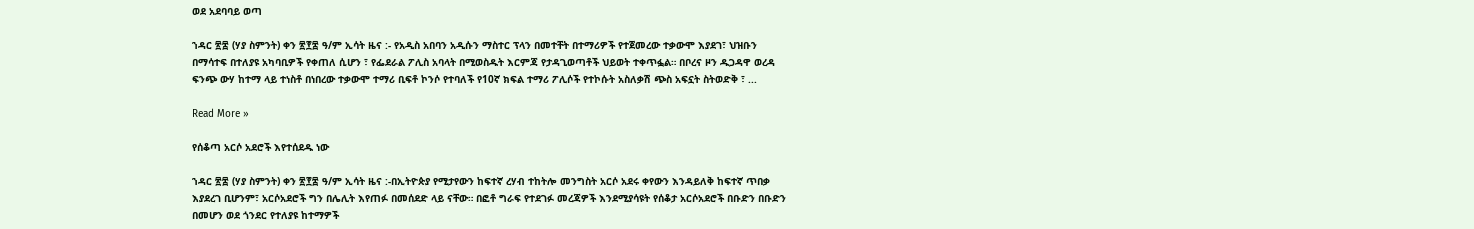ወደ አደባባይ ወጣ

ኀዳር ፳፰ (ሃያ ስምንት) ቀን ፳፻፰ ዓ/ም ኢሳት ዜና :- የአዲስ አበባን አዲሱን ማስተር ፕላን በመተቸት በተማሪዎች የተጀመረው ተቃውሞ እያደገ፣ ህዝቡን በማሳተፍ በተለያዩ አካባቢዎች የቀጠለ ሲሆን ፣ የፌደራል ፖሊስ አባላት በሚወስዱት እርምጃ የታዳጊወጣቶች ህይወት ተቀጥፏል። በቦረና ዞን ዱጋዳዋ ወረዳ ፍንጭ ውሃ ከተማ ላይ ተነስቶ በነበረው ተቃውሞ ተማሪ ቢፍቶ ኮንሶ የተባለች የ10ኛ ክፍል ተማሪ ፖሊሶች የተኮሱት አስለቃሽ ጭስ አፍኗት ስትወድቅ ፣ ...

Read More »

የሰቆጣ አርሶ አደሮች እየተሰደዱ ነው

ኀዳር ፳፰ (ሃያ ስምንት) ቀን ፳፻፰ ዓ/ም ኢሳት ዜና :-በኢትዮጵያ የሚታየውን ከፍተኛ ረሃብ ተከትሎ መንግስት አርሶ አደሩ ቀየውን እንዳይለቅ ከፍተኛ ጥበቃ እያደረገ ቢሆንም፣ አርሶአደሮች ግን በሌሊት እየጠፉ በመሰደድ ላይ ናቸው። በፎቶ ግራፍ የተደገፉ መረጃዎች እንደሚያሳዩት የሰቆታ አርሶአደሮች በቡድን በቡድን በመሆን ወደ ጎንደር የተለያዩ ከተማዎች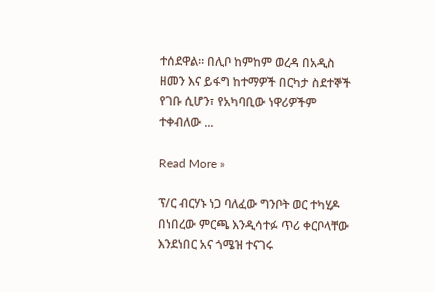ተሰደዋል። በሊቦ ከምከም ወረዳ በአዲስ ዘመን እና ይፋግ ከተማዎች በርካታ ስደተኞች የገቡ ሲሆን፣ የአካባቢው ነዋሪዎችም ተቀብለው ...

Read More »

ፕ/ር ብርሃኑ ነጋ ባለፈው ግንቦት ወር ተካሂዶ በነበረው ምርጫ እንዲሳተፉ ጥሪ ቀርቦላቸው እንደነበር አና ጎሜዝ ተናገሩ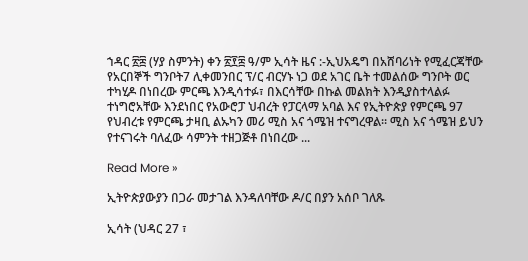ኀዳር ፳፰ (ሃያ ስምንት) ቀን ፳፻፰ ዓ/ም ኢሳት ዜና :-ኢህአዴግ በአሸባሪነት የሚፈርጃቸው የአርበኞች ግንቦት7 ሊቀመንበር ፕ/ር ብርሃኑ ነጋ ወደ አገር ቤት ተመልሰው ግንቦት ወር ተካሂዶ በነበረው ምርጫ እንዲሳተፉ፣ በእርሳቸው በኩል መልክት እንዲያስተላልፉ ተነግሮአቸው እንደነበር የአውሮፓ ህብረት የፓርላማ አባል እና የኢትዮጵያ የምርጫ 97 የህብረቱ የምርጫ ታዛቢ ልኡካን መሪ ሚስ አና ጎሜዝ ተናግረዋል። ሚስ አና ጎሜዝ ይህን የተናገሩት ባለፈው ሳምንት ተዘጋጅቶ በነበረው ...

Read More »

ኢትዮጵያውያን በጋራ መታገል እንዳለባቸው ዶ/ር በያን አሰቦ ገለጹ

ኢሳት (ህዳር 27 ፣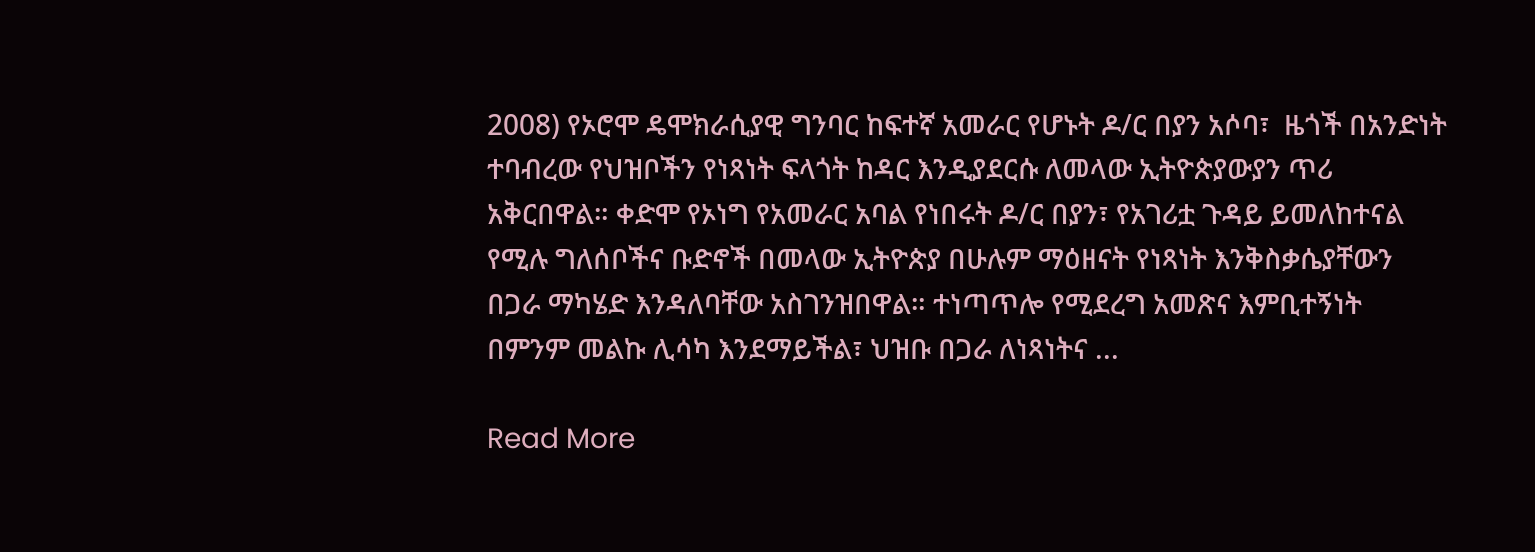2008) የኦሮሞ ዴሞክራሲያዊ ግንባር ከፍተኛ አመራር የሆኑት ዶ/ር በያን አሶባ፣  ዜጎች በአንድነት ተባብረው የህዝቦችን የነጻነት ፍላጎት ከዳር እንዲያደርሱ ለመላው ኢትዮጵያውያን ጥሪ አቅርበዋል። ቀድሞ የኦነግ የአመራር አባል የነበሩት ዶ/ር በያን፣ የአገሪቷ ጉዳይ ይመለከተናል የሚሉ ግለሰቦችና ቡድኖች በመላው ኢትዮጵያ በሁሉም ማዕዘናት የነጻነት እንቅስቃሴያቸውን በጋራ ማካሄድ እንዳለባቸው አስገንዝበዋል። ተነጣጥሎ የሚደረግ አመጽና እምቢተኝነት በምንም መልኩ ሊሳካ እንደማይችል፣ ህዝቡ በጋራ ለነጻነትና ...

Read More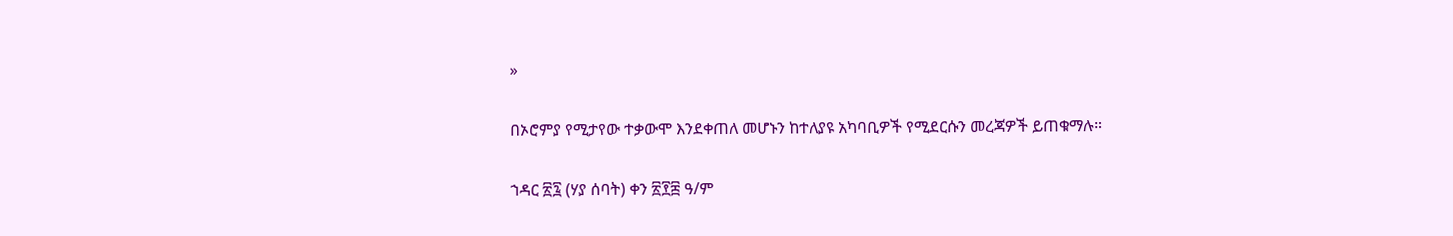»

በኦሮምያ የሚታየው ተቃውሞ እንደቀጠለ መሆኑን ከተለያዩ አካባቢዎች የሚደርሱን መረጃዎች ይጠቁማሉ።

ኀዳር ፳፯ (ሃያ ሰባት) ቀን ፳፻፰ ዓ/ም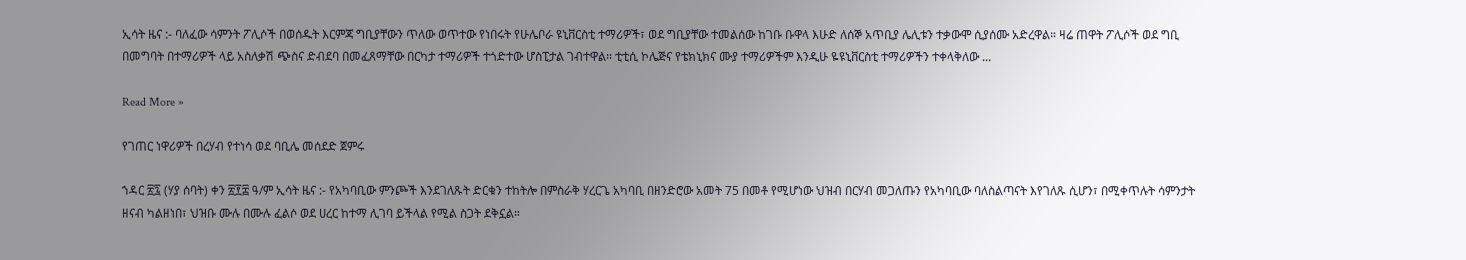ኢሳት ዜና :- ባለፈው ሳምንት ፖሊሶች በወሰዱት እርምጃ ግቢያቸውን ጥለው ወጥተው የነበሩት የሁሌቦራ ዩኒቨርስቲ ተማሪዎች፣ ወደ ግቢያቸው ተመልሰው ከገቡ ቡዋላ እሁድ ለሰኞ አጥቢያ ሌሊቱን ተቃውሞ ሲያሰሙ አድረዋል። ዛሬ ጠዋት ፖሊሶች ወደ ግቢ በመግባት በተማሪዎች ላይ አስለቃሽ ጭስና ድብደባ በመፈጸማቸው በርካታ ተማሪዎች ተጎድተው ሆስፒታል ገብተዋል። ቲቲሲ ኮሌጅና የቴክኒክና ሙያ ተማሪዎችም እንዲሁ ዬዩኒቨርስቲ ተማሪዎችን ተቀላቅለው ...

Read More »

የገጠር ነዋሪዎች በረሃብ የተነሳ ወደ ባቢሌ መሰደድ ጀምሩ

ኀዳር ፳፯ (ሃያ ሰባት) ቀን ፳፻፰ ዓ/ም ኢሳት ዜና :- የአካባቢው ምንጮች እንደገለጹት ድርቁን ተከትሎ በምስራቅ ሃረርጌ አካባቢ በዘንድሮው አመት 75 በመቶ የሚሆነው ህዝብ በርሃብ መጋለጡን የአካባቢው ባለስልጣናት እየገለጹ ሲሆን፣ በሚቀጥሉት ሳምንታት ዘናብ ካልዘነበ፣ ህዝቡ ሙሉ በሙሉ ፈልሶ ወደ ሀረር ከተማ ሊገባ ይችላል የሚል ስጋት ደቅኗል።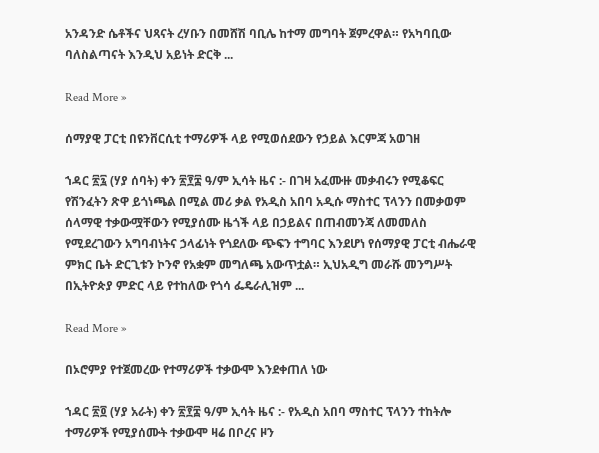አንዳንድ ሴቶችና ህጻናት ረሃቡን በመሸሽ ባቢሌ ከተማ መግባት ጀምረዋል። የአካባቢው ባለስልጣናት እንዲህ አይነት ድርቅ ...

Read More »

ሰማያዊ ፓርቲ በዩንቨርሲቲ ተማሪዎች ላይ የሚወሰደውን የኃይል እርምጃ አወገዘ

ኀዳር ፳፯ (ሃያ ሰባት) ቀን ፳፻፰ ዓ/ም ኢሳት ዜና :- በገዛ አፈሙዙ መቃብሩን የሚቆፍር የሽንፈትን ጽዋ ይጎነጫል በሚል መሪ ቃል የአዲስ አበባ አዲሱ ማስተር ፕላንን በመቃወም ሰላማዊ ተቃውሟቸውን የሚያሰሙ ዜጎች ላይ በኃይልና በጠብመንጃ ለመመለስ የሚደረገውን አግባብነትና ኃላፊነት የጎደለው ጭፍን ተግባር እንደሆነ የሰማያዊ ፓርቲ ብሔራዊ ምክር ቤት ድርጊቱን ኮንኖ የአቋም መግለጫ አውጥቷል። ኢህአዲግ መራሹ መንግሥት በኢትዮጵያ ምድር ላይ የተከለው የጎሳ ፌዴራሊዝም ...

Read More »

በኦሮምያ የተጀመረው የተማሪዎች ተቃውሞ እንደቀጠለ ነው

ኀዳር ፳፬ (ሃያ አራት) ቀን ፳፻፰ ዓ/ም ኢሳት ዜና :- የአዲስ አበባ ማስተር ፕላንን ተከትሎ ተማሪዎች የሚያሰሙት ተቃውሞ ዛሬ በቦረና ዞን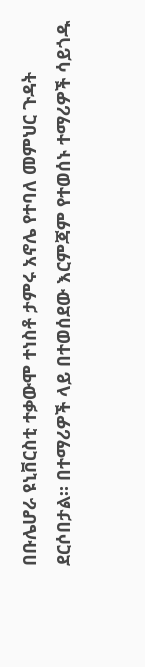በቡሌሆራ ዩኒቨርስቲ ተቃውሞ ተነስቶ ታምሩ አኖሌ የተባለ መምህር ጉዳት ደርሶበታል። በተማሪዎች ላይ በተወሰደው እርምጃም የተወሰኑ ተማሪዎች ሳይጎዱ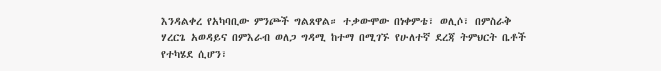እንዳልቀረ የአካባቢው ምንጮች ግልጸዋል። ተቃውሞው በነቀምቴ፣ ወሊሶ፣ በምስራቅ ሃረርጌ አወዳይና በምእራብ ወለጋ ግዳሚ ከተማ በሚገኙ የሁለተኛ ደረጃ ትምህርት ቤቶች የተካሄደ ሲሆን፣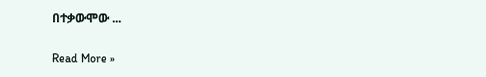በተቃውሞው ...

Read More »